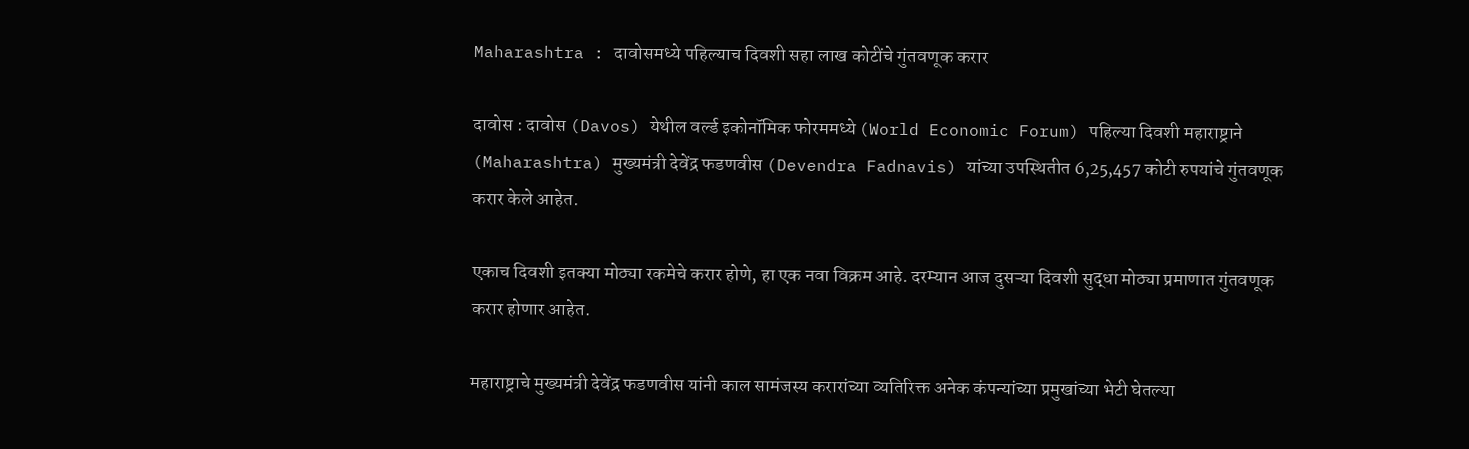Maharashtra : दावोसमध्ये पहिल्याच दिवशी सहा लाख कोटींचे गुंतवणूक करार

दावोस : दावोस (Davos) येथील वर्ल्ड इकोनॉमिक फोरममध्ये (World Economic Forum) पहिल्या दिवशी महाराष्ट्राने (Maharashtra) मुख्यमंत्री देवेंद्र फडणवीस (Devendra Fadnavis) यांच्या उपस्थितीत 6,25,457 कोटी रुपयांचे गुंतवणूक करार केले आहेत.

एकाच दिवशी इतक्या मोठ्या रकमेचे करार होणे, हा एक नवा विक्रम आहे. दरम्यान आज दुसऱ्या दिवशी सुद्धा मोठ्या प्रमाणात गुंतवणूक करार होणार आहेत.

महाराष्ट्राचे मुख्यमंत्री देवेंद्र फडणवीस यांनी काल सामंजस्य करारांच्या व्यतिरिक्त अनेक कंपन्यांच्या प्रमुखांच्या भेटी घेतल्या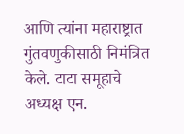आणि त्यांना महाराष्ट्रात गुंतवणुकीसाठी निमंत्रित केले. टाटा समूहाचे अध्यक्ष एन.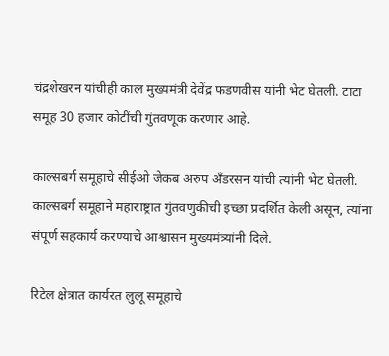चंद्रशेखरन यांचीही काल मुख्यमंत्री देवेंद्र फडणवीस यांनी भेट घेतली. टाटा समूह 30 हजार कोटींची गुंतवणूक करणार आहे.

काल्सबर्ग समूहाचे सीईओ जेकब अरुप अँडरसन यांची त्यांनी भेट घेतली. काल्सबर्ग समूहाने महाराष्ट्रात गुंतवणुकीची इच्छा प्रदर्शित केली असून, त्यांना संपूर्ण सहकार्य करण्याचे आश्वासन मुख्यमंत्र्यांनी दिले.

रिटेल क्षेत्रात कार्यरत लुलू समूहाचे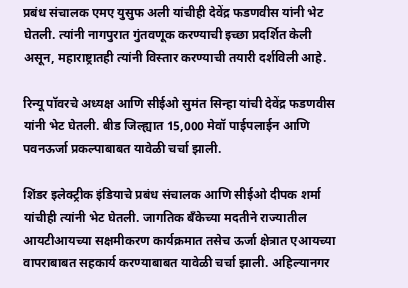प्रबंध संचालक एमए युसुफ अली यांचीही देवेंद्र फडणवीस यांनी भेट घेतली. त्यांनी नागपुरात गुंतवणूक करण्याची इच्छा प्रदर्शित केली असून, महाराष्ट्रातही त्यांनी विस्तार करण्याची तयारी दर्शविली आहे.

रिन्यू पॉवरचे अध्यक्ष आणि सीईओ सुमंत सिन्हा यांची देवेंद्र फडणवीस यांनी भेट घेतली. बीड जिल्ह्यात 15,000 मेवॉ पाईपलाईन आणि पवनऊर्जा प्रकल्पाबाबत यावेळी चर्चा झाली.

शिंडर इलेक्ट्रीक इंडियाचे प्रबंध संचालक आणि सीईओ दीपक शर्मा यांचीही त्यांनी भेट घेतली. जागतिक बँकेच्या मदतीने राज्यातील आयटीआयच्या सक्षमीकरण कार्यक्रमात तसेच ऊर्जा क्षेत्रात एआयच्या वापराबाबत सहकार्य करण्याबाबत यावेळी चर्चा झाली. अहिल्यानगर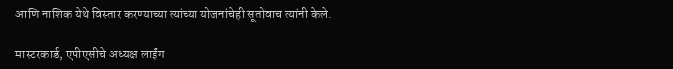आणि नाशिक येथे विस्तार करण्याच्या त्यांच्या योजनांचेही सूतोवाच त्यांनी केले.

मास्टरकार्ड, एपीएसीचे अध्यक्ष लाईंग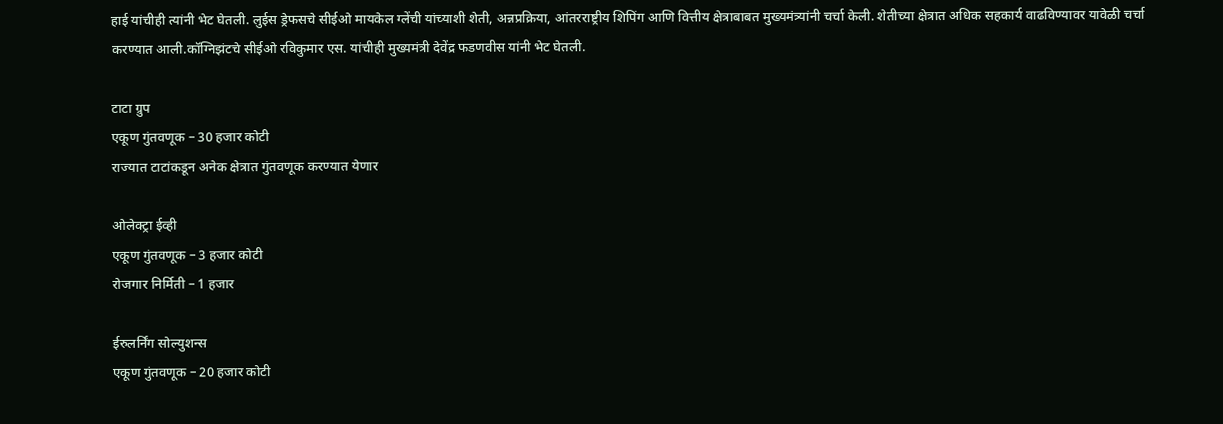हाई यांचीही त्यांनी भेट घेतली. लुईस ड्रेफसचे सीईओ मायकेल ग्लेंची यांच्याशी शेती, अन्नप्रक्रिया, आंतरराष्ट्रीय शिपिंग आणि वित्तीय क्षेत्राबाबत मुख्यमंत्र्यांनी चर्चा केली. शेतीच्या क्षेत्रात अधिक सहकार्य वाढविण्यावर यावेळी चर्चा करण्यात आली.कॉग्निझंटचे सीईओ रविकुमार एस. यांचीही मुख्यमंत्री देवेंद्र फडणवीस यांनी भेट घेतली.

टाटा ग्रुप
एकूण गुंतवणूक – 30 हजार कोटी
राज्यात टाटांकडून अनेक क्षेत्रात गुंतवणूक करण्यात येणार

ओलेक्ट्रा ईव्ही
एकूण गुंतवणूक – 3 हजार कोटी
रोजगार निर्मिती – 1 हजार

ईरुलर्निंग सोल्युशन्स
एकूण गुंतवणूक – 20 हजार कोटी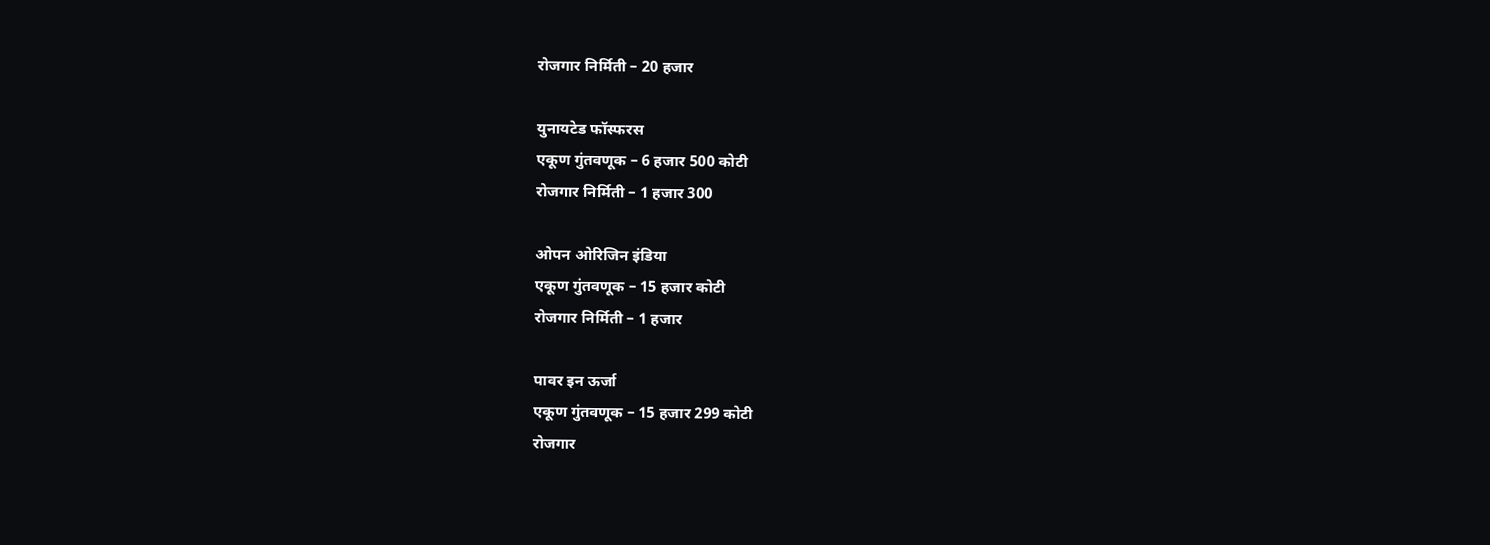रोजगार निर्मिती – 20 हजार

युनायटेड फॉस्फरस
एकूण गुंतवणूक – 6 हजार 500 कोटी
रोजगार निर्मिती – 1 हजार 300

ओपन ओरिजिन इंडिया
एकूण गुंतवणूक – 15 हजार कोटी
रोजगार निर्मिती – 1 हजार

पावर इन ऊर्जा
एकूण गुंतवणूक – 15 हजार 299 कोटी
रोजगार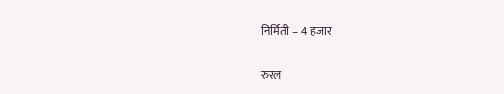निर्मिती – 4 हजार

रुरल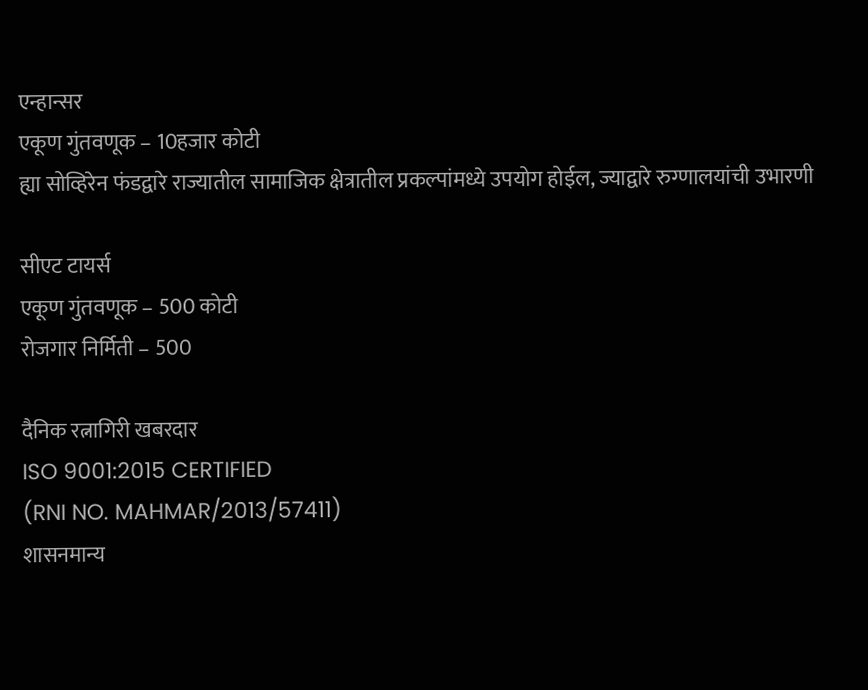एन्हान्सर
एकूण गुंतवणूक – 10हजार कोटी
ह्या सोव्हिरेन फंडद्वारे राज्यातील सामाजिक क्षेत्रातील प्रकल्पांमध्ये उपयोग होईल, ज्याद्वारे रुग्णालयांची उभारणी

सीएट टायर्स
एकूण गुंतवणूक – 500 कोटी
रोजगार निर्मिती – 500

दैनिक रत्नागिरी खबरदार
ISO 9001:2015 CERTIFIED
(RNI NO. MAHMAR/2013/57411)
शासनमान्य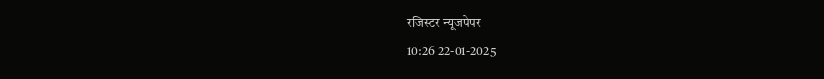रजिस्टर न्यूजपेपर
10:26 22-01-2025